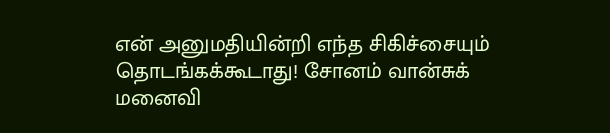என் அனுமதியின்றி எந்த சிகிச்சையும் தொடங்கக்கூடாது! சோனம் வான்சுக் மனைவி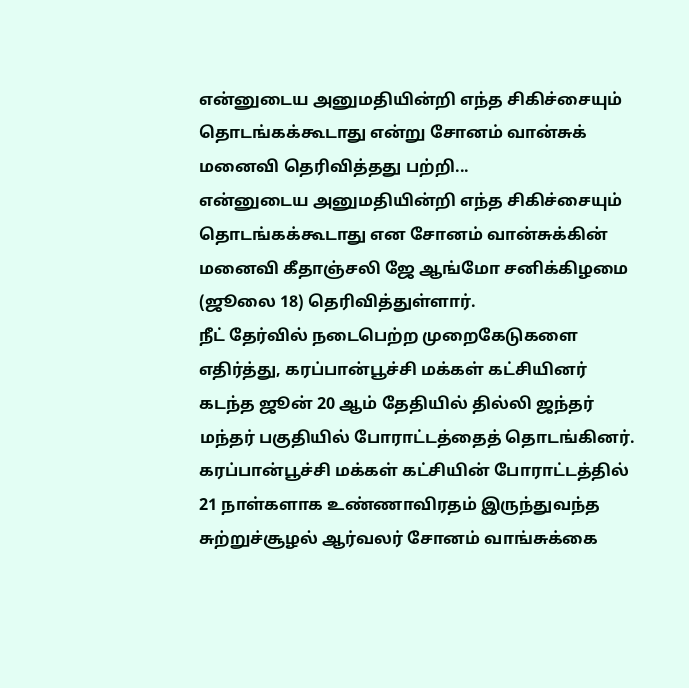என்னுடைய அனுமதியின்றி எந்த சிகிச்சையும் தொடங்கக்கூடாது என்று சோனம் வான்சுக் மனைவி தெரிவித்தது பற்றி...
என்னுடைய அனுமதியின்றி எந்த சிகிச்சையும் தொடங்கக்கூடாது என சோனம் வான்சுக்கின் மனைவி கீதாஞ்சலி ஜே ஆங்மோ சனிக்கிழமை (ஜூலை 18) தெரிவித்துள்ளார்.
நீட் தேர்வில் நடைபெற்ற முறைகேடுகளை எதிர்த்து, கரப்பான்பூச்சி மக்கள் கட்சியினர் கடந்த ஜூன் 20 ஆம் தேதியில் தில்லி ஜந்தர் மந்தர் பகுதியில் போராட்டத்தைத் தொடங்கினர்.
கரப்பான்பூச்சி மக்கள் கட்சியின் போராட்டத்தில் 21 நாள்களாக உண்ணாவிரதம் இருந்துவந்த சுற்றுச்சூழல் ஆர்வலர் சோனம் வாங்சுக்கை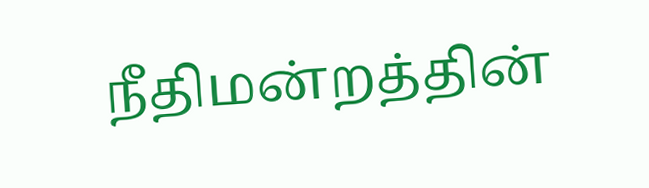நீதிமன்றத்தின்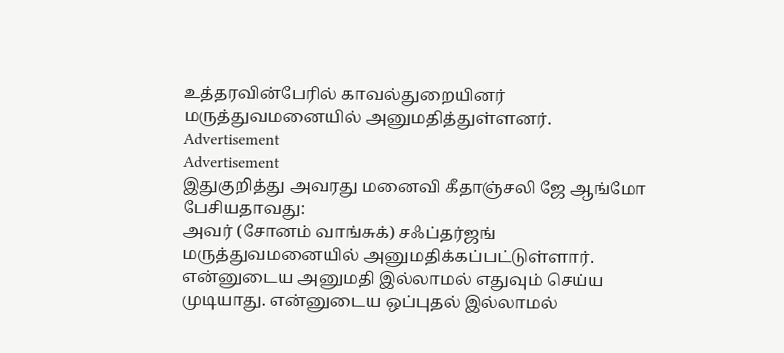உத்தரவின்பேரில் காவல்துறையினர் மருத்துவமனையில் அனுமதித்துள்ளனர்.
Advertisement
Advertisement
இதுகுறித்து அவரது மனைவி கீதாஞ்சலி ஜே ஆங்மோ பேசியதாவது:
அவர் (சோனம் வாங்சுக்) சஃப்தர்ஜங் மருத்துவமனையில் அனுமதிக்கப்பட்டுள்ளார். என்னுடைய அனுமதி இல்லாமல் எதுவும் செய்ய முடியாது. என்னுடைய ஒப்புதல் இல்லாமல்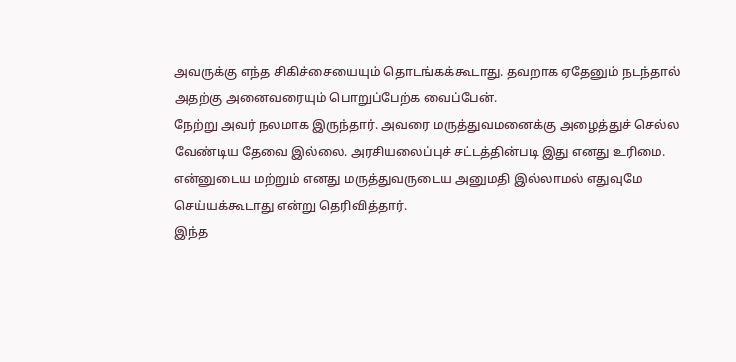அவருக்கு எந்த சிகிச்சையையும் தொடங்கக்கூடாது. தவறாக ஏதேனும் நடந்தால் அதற்கு அனைவரையும் பொறுப்பேற்க வைப்பேன்.
நேற்று அவர் நலமாக இருந்தார். அவரை மருத்துவமனைக்கு அழைத்துச் செல்ல வேண்டிய தேவை இல்லை. அரசியலைப்புச் சட்டத்தின்படி இது எனது உரிமை. என்னுடைய மற்றும் எனது மருத்துவருடைய அனுமதி இல்லாமல் எதுவுமே செய்யக்கூடாது என்று தெரிவித்தார்.
இந்த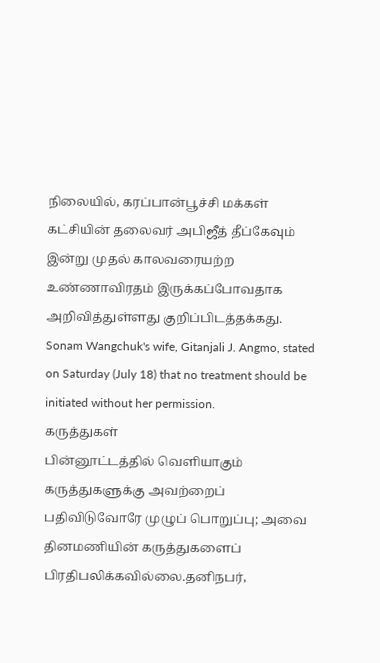நிலையில், கரப்பான்பூச்சி மக்கள் கட்சியின் தலைவர் அபிஜீத் தீப்கேவும் இன்று முதல் காலவரையற்ற உண்ணாவிரதம் இருக்கப்போவதாக அறிவித்துள்ளது குறிப்பிடத்தக்கது.
Sonam Wangchuk's wife, Gitanjali J. Angmo, stated on Saturday (July 18) that no treatment should be initiated without her permission.
கருத்துகள்
பின்னூட்டத்தில் வெளியாகும் கருத்துகளுக்கு அவற்றைப் பதிவிடுவோரே முழுப் பொறுப்பு; அவை தினமணியின் கருத்துகளைப் பிரதிபலிக்கவில்லை.தனிநபர்,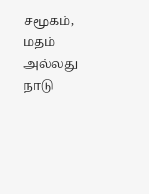சமூகம், மதம் அல்லது நாடு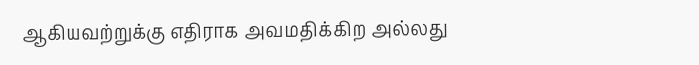ஆகியவற்றுக்கு எதிராக அவமதிக்கிற அல்லது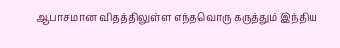ஆபாசமான விதத்திலுள்ள எந்தவொரு கருத்தும் இந்திய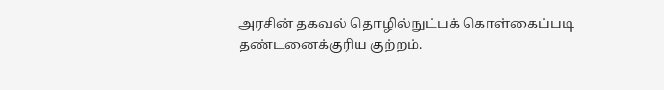அரசின் தகவல் தொழில்நுட்பக் கொள்கைப்படி தண்டனைக்குரிய குற்றம்.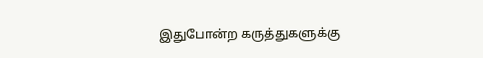இதுபோன்ற கருத்துகளுக்கு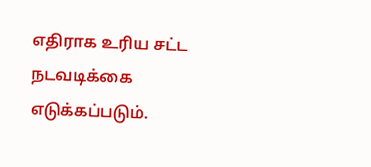எதிராக உரிய சட்ட நடவடிக்கை எடுக்கப்படும்.